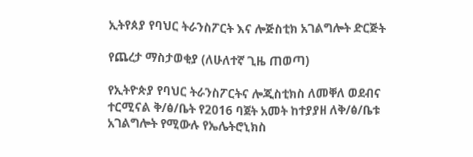ኢትየጰያ የባህር ትራንስፖርት እና ሎጅስቲክ አገልግሎት ድርጅት

የጨረታ ማስታወቂያ (ለሁለተኛ ጊዜ ጠወጣ)

የኢትዮጵያ የባህር ትራንስፖርትና ሎጂስቲክስ ለመቐለ ወደብና ተርሚናል ቅ/ፅ/ቤት የ2016 ባጀት አመት ከተያያዘ ለቅ/ፅ/ቤቱ አገልግሎት የሚውሉ የኤሌትሮኒክስ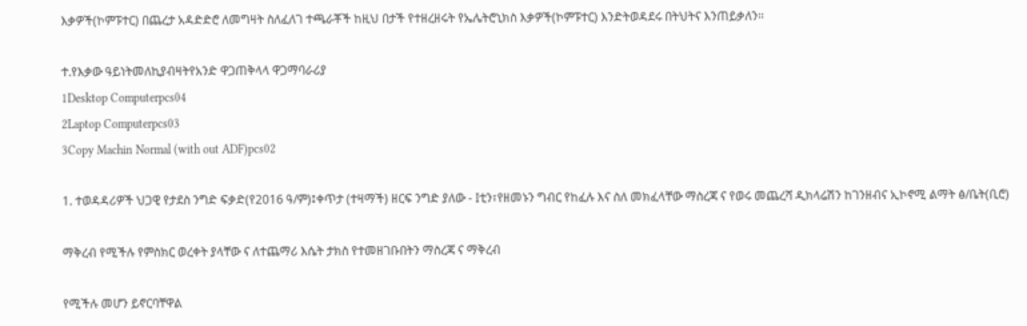እቃዎች(ኮምፑተር) በጨረታ አዳድድሮ ለመግዛት ስለፈለገ ተጫራቾች ከዚህ በታች የተዘረዘሩት የኤሌትሮኒክስ እቃዎች(ኮምፑተር) እንድትወዳደሩ በትህትና እንጠይቃለን፡፡

ተ.የእቃው ዓይነትመለኪያብዛትየአንድ ዋጋጠቅላላ ዋጋማባራሪያ
1Desktop Computerpcs04
2Laptop Computerpcs03
3Copy Machin Normal (with out ADF)pcs02

1. ተወዳዳሪዎች ህጋዊ የታደስ ንግድ ፍቃድ(የ2016 ዓ/ም)፤ቀጥታ (ተዛማች) ዘርፍ ንግድ ያለው - Iቲን፣የዘመኑን ግብር የከፈሉ እና ስለ መክፈላቸው ማስረጃ ና የወሩ መጨረሻ ዲክላሬሽን ከገንዘብና ኢኮኖሚ ልማት ፅ/ቤት(ቢሮ)

ማቅረብ የሚችሉ የምስክር ወረቀት ያላቸው ና ለተጨማሪ እሴት ታክስ የተመዘገቡበትን ማስረጃ ና ማቅረብ

የሚችሉ መሆን ይኖርባቸዋል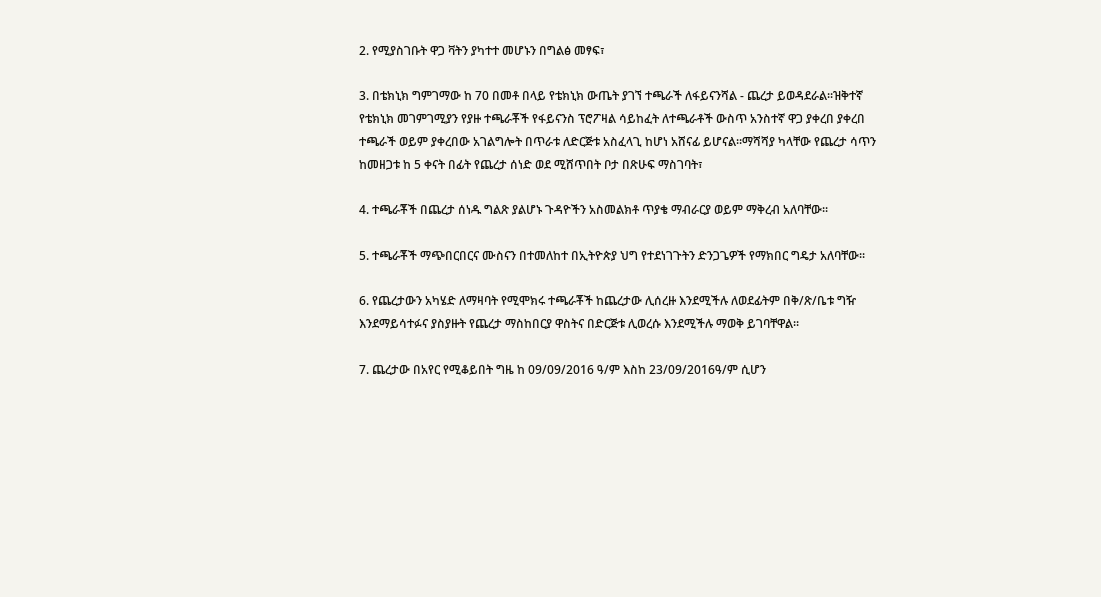2. የሚያስገቡት ዋጋ ቫትን ያካተተ መሆኑን በግልፅ መፃፍ፣

3. በቴክኒክ ግምገማው ከ 70 በመቶ በላይ የቴክኒክ ውጤት ያገኘ ተጫራች ለፋይናንሻል - ጨረታ ይወዳደራል፡፡ዝቅተኛ የቴክኒክ መገምገሚያን የያዙ ተጫራቾች የፋይናንስ ፕሮፖዛል ሳይከፈት ለተጫራቶች ውስጥ አንስተኛ ዋጋ ያቀረበ ያቀረበ ተጫራች ወይም ያቀረበው አገልግሎት በጥራቱ ለድርጅቱ አስፈላጊ ከሆነ አሸናፊ ይሆናል፡፡ማሻሻያ ካላቸው የጨረታ ሳጥን ከመዘጋቱ ከ 5 ቀናት በፊት የጨረታ ሰነድ ወደ ሚሸጥበት ቦታ በጽሁፍ ማስገባት፣

4. ተጫራቾች በጨረታ ሰነዱ ግልጽ ያልሆኑ ጉዳዮችን አስመልክቶ ጥያቄ ማብራርያ ወይም ማቅረብ አለባቸው፡፡

5. ተጫራቾች ማጭበርበርና ሙስናን በተመለከተ በኢትዮጵያ ህግ የተደነገጉትን ድንጋጌዎች የማክበር ግዴታ አለባቸው፡፡

6. የጨረታውን አካሄድ ለማዛባት የሚሞክሩ ተጫራቾች ከጨረታው ሊሰረዙ እንደሚችሉ ለወደፊትም በቅ/ጽ/ቤቱ ግዥ እንደማይሳተፉና ያስያዙት የጨረታ ማስከበርያ ዋስትና በድርጅቱ ሊወረሱ እንደሚችሉ ማወቅ ይገባቸዋል፡፡

7. ጨረታው በአየር የሚቆይበት ግዜ ከ 09/09/2016 ዓ/ም እስከ 23/09/2016ዓ/ም ሲሆን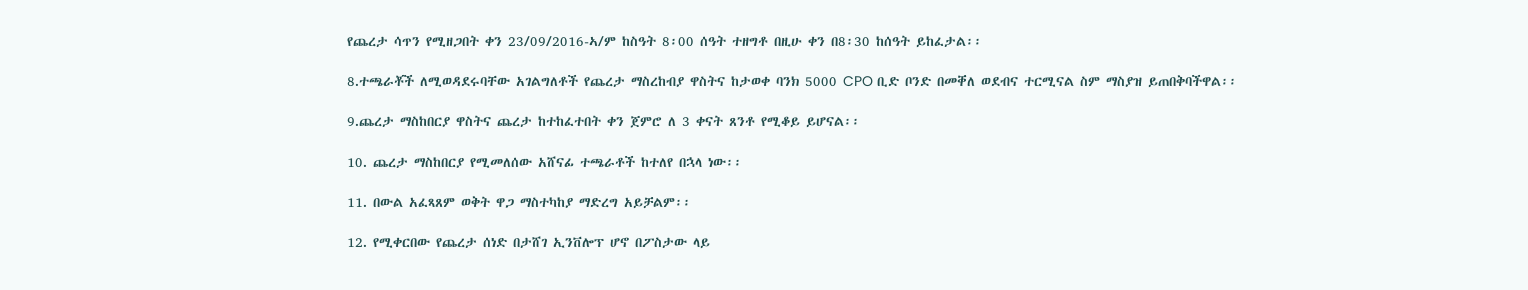የጨረታ ሳጥን የሚዘጋበት ቀን 23/09/2016-ኣ/ም ከስዓት 8፡00 ሰዓት ተዘግቶ በዚሁ ቀን በ8፡30 ከሰዓት ይከፈታል፡፡

8.ተጫራቾች ለሚወዳደሩባቸው አገልግለቶች የጨረታ ማስረከብያ ዋስትና ከታወቀ ባንክ 5000 CPO ቢድ ቦንድ በመቐለ ወደብና ተርሚናል ስም ማስያዝ ይጠበቅባችዋል፡፡

9.ጨረታ ማስከበርያ ዋስትና ጨረታ ከተከፈተበት ቀን ጀምሮ ለ 3 ቀናት ጸንቶ የሚቆይ ይሆናል፡፡

10. ጨረታ ማስከበርያ የሚመለሰው አሸናፊ ተጫራቶች ከተለየ በኋላ ነው፡፡

11. በውል አፈጻጸም ወቅት ዋጋ ማስተካከያ ማድረግ አይቻልም፡፡

12. የሚቀርበው የጨረታ ሰነድ በታሸገ ኢንቨሎፕ ሆኖ በፖስታው ላይ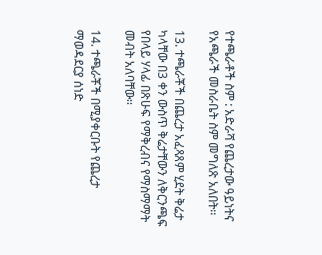የተጫራቶች ስም : አድራሻ የጨረታው ዓይነትና የአጫራች መስራቤት ስም መግለጽ አለበት፡፡

13. ተጫራቾች በጨረታ አፈጻጸም ሂደት ቅሬታ ካላቸው በ3 ቀን ውስጥ ቅሬታቸውን ለቅርንጫፍ የበላይ ሃላፊ በጽሁፍ የማቅረብና የማስማማት መብት አለባቸው፡፡

14. ተጫራቾች በሚያቀርቡት የጨረታ ማወዳደርያ ሰነድ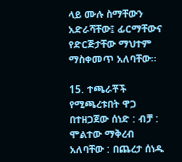ላይ ሙሉ ስማቸውን አድራሻቸው፤ ፊርማቸውና የድርጅታቸው ማህተም ማስቀመጥ አለባቸው፡፡

15. ተጫራቾች የሚጫረቱበት ዋጋ በተዘጋጀው ሰነድ : ብቻ : ሞልተው ማቅረብ አለባቸው : በጨረታ ሰነዱ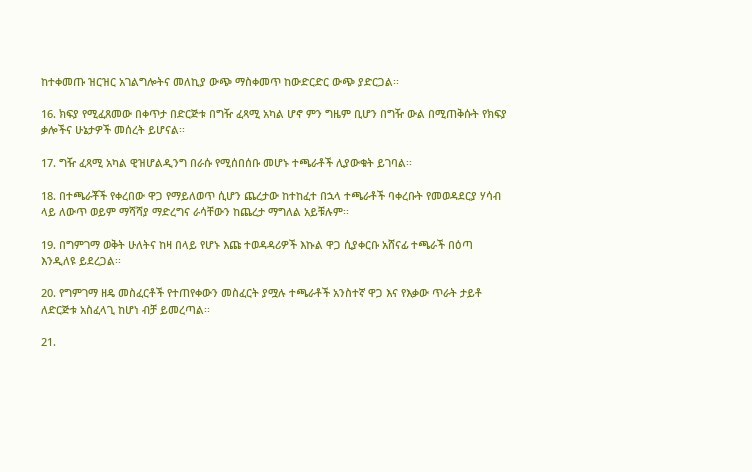ከተቀመጡ ዝርዝር አገልግሎትና መለኪያ ውጭ ማስቀመጥ ከውድርድር ውጭ ያድርጋል፡፡

16. ክፍያ የሚፈጸመው በቀጥታ በድርጅቱ በግዥ ፈጻሚ አካል ሆኖ ምን ግዜም ቢሆን በግዥ ውል በሚጠቅሱት የክፍያ ቃሎችና ሁኔታዎች መሰረት ይሆናል፡፡

17. ግዥ ፈጻሚ አካል ዊዝሆልዲንግ በራሱ የሚሰበሰቡ መሆኑ ተጫራቶች ሊያውቁት ይገባል፡፡

18. በተጫራቾች የቀረበው ዋጋ የማይለወጥ ሲሆን ጨረታው ከተከፈተ በኋላ ተጫራቶች ባቀረቡት የመወዳደርያ ሃሳብ ላይ ለውጥ ወይም ማሻሻያ ማድረግና ራሳቸውን ከጨረታ ማግለል አይቹሉም፡፡

19. በግምገማ ወቅት ሁለትና ከዛ በላይ የሆኑ እጩ ተወዳዳሪዎች እኩል ዋጋ ሲያቀርቡ አሸናፊ ተጫራች በዕጣ እንዲለዩ ይደረጋል፡፡

20. የግምገማ ዘዴ መስፈርቶች የተጠየቀውን መስፈርት ያሟሉ ተጫራቶች አንስተኛ ዋጋ እና የእቃው ጥራት ታይቶ ለድርጅቱ አስፈላጊ ከሆነ ብቻ ይመረጣል፡፡

21.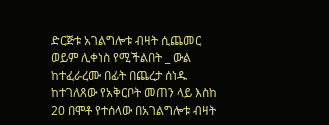ድርጅቱ አገልግሎቱ ብዛት ሲጨመር ወይም ሊቀነስ የሚችልበት _ ውል ከተፈራረሙ በፊት በጨረታ ሰነዱ ከተገለጸው የአቅርቦት መጠን ላይ እስከ 20 በሞቶ የተሰላው በአገልግሎቱ ብዛት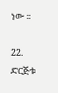ነው ፡፡

22. ድርጅቱ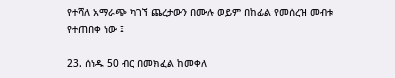የተሻለ አማራጭ ካገኘ ጨረታውን በሙሉ ወይም በከፊል የመሰረዝ መብቱ የተጠበቀ ነው ፤

23. ሰነዱ 50 ብር በመክፈል ከመቀለ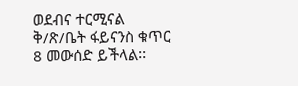ወደብና ተርሚናል ቅ/ጽ/ቤት ፋይናንስ ቁጥር 8 መውሰድ ይችላል፡፡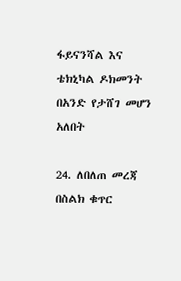ፋይናንሻል እና ቴክኒካል ዶክመንት በአንድ የታሸገ መሆን አለበት

24. ለበለጠ መረጃ በስልክ ቁጥር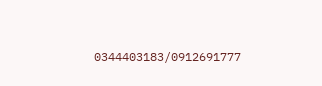0344403183/0912691777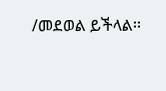/መደወል ይችላል፡፡